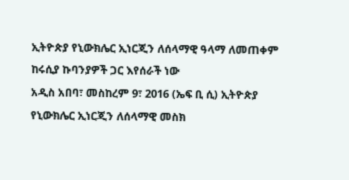ኢትዮጵያ የኒውክሌር ኢነርጂን ለሰላማዊ ዓላማ ለመጠቀም ከሩሲያ ኩባንያዎች ጋር እየሰራች ነው
አዲስ አበባ፣ መስከረም 9፣ 2016 (ኤፍ ቢ ሲ) ኢትዮጵያ የኒውክሌር ኢነርጂን ለሰላማዊ መስክ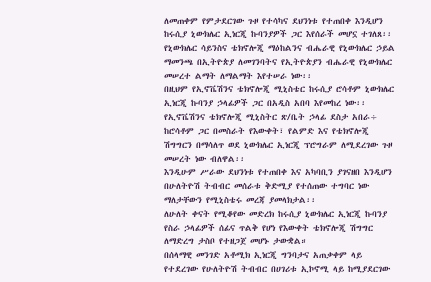ለመጠቀም የምታደርገው ጉዞ የተሳካና ደህንነቱ የተጠበቀ እንዲሆን ከሩሲያ ኒውክሌር ኢነርጂ ኩባንያዎች ጋር እየሰራች መሆኗ ተገለጸ፡፡
የኒውክሌር ሳይንስና ቴክኖሎጂ ማዕከልንና ብሔራዊ የኒውክሌር ኃይል ማመንጫ በኢትዮጵያ ለመገንባትና የኢትዮጵያን ብሔራዊ የኒውክሌር መሠረተ ልማት ለማልማት እየተሠራ ነው፡፡
በዚህም የኢኖቬሽንና ቴክኖሎጂ ሚኒስቴር ከሩሲያ ሮሳቶም ኒውክሌር ኢነርጂ ኩባንያ ኃላፊዎች ጋር በአዲስ አበባ እየመከረ ነው፡፡
የኢኖቬሽንና ቴክኖሎጂ ሚኒስትር ጽ/ቤት ኃላፊ ደስታ አበራ÷ ከሮሳቶም ጋር በመስራት የእውቀት፣ የልምድ እና የቴክኖሎጂ ሽግግርን በማሳለጥ ወደ ኒውክሌር ኢነርጂ ፕሮግራም ለሚደረገው ጉዞ መሠረት ነው ብለዋል፡፡
እንዲሁም ሥራው ደህንነቱ የተጠበቀ እና አካባቢን ያገናዘበ እንዲሆን በሁለትዮሽ ትብብር መሰራቱ ቅድሚያ የተሰጠው ተግባር ነው ማለታቸውን የሚኒስቴሩ መረጃ ያመላክታል፡፡
ለሁለት ቀናት የሚቆየው መድረክ ከሩሲያ ኒውክሌር ኢነርጂ ኩባንያ የስራ ኃላፊዎች ሰፊና ጥልቅ የሆነ የእውቀት ቴክኖሎጂ ሽግግር ለማድረግ ታስቦ የተዘጋጀ መሆኑ ታውቋል።
በሰላማዊ መንገድ አቶሚክ ኢነርጂ ግንባታና አጠቃቀም ላይ የተደረገው የሁለትዮሽ ትብብር በሀገሪቱ ኢኮኖሚ ላይ ከሚያደርገው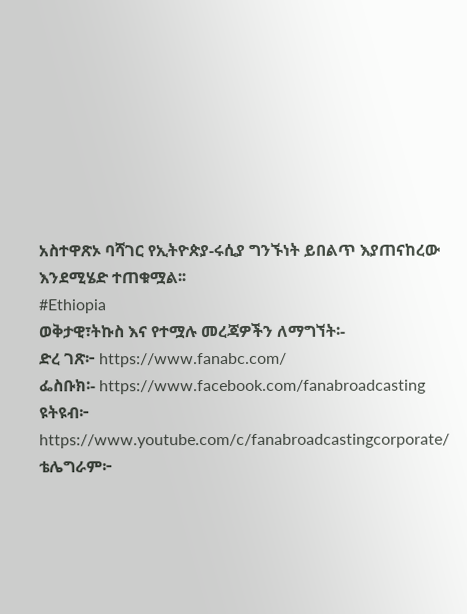አስተዋጽኦ ባሻገር የኢትዮጵያ-ሩሲያ ግንኙነት ይበልጥ እያጠናከረው እንደሚሄድ ተጠቁሟል፡፡
#Ethiopia
ወቅታዊ፣ትኩስ እና የተሟሉ መረጃዎችን ለማግኘት፡-
ድረ ገጽ፦ https://www.fanabc.com/
ፌስቡክ፡- https://www.facebook.com/fanabroadcasting
ዩትዩብ፦ https://www.youtube.com/c/fanabroadcastingcorporate/
ቴሌግራም፦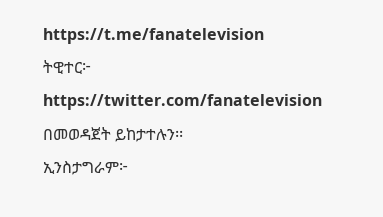https://t.me/fanatelevision
ትዊተር፦ https://twitter.com/fanatelevision በመወዳጀት ይከታተሉን፡፡
ኢንስታግራም፦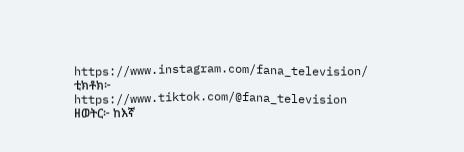https://www.instagram.com/fana_television/
ቲክቶክ፦ https://www.tiktok.com/@fana_television
ዘወትር፦ ከእኛ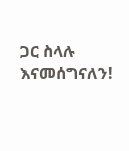ጋር ስላሉ እናመሰግናለን!